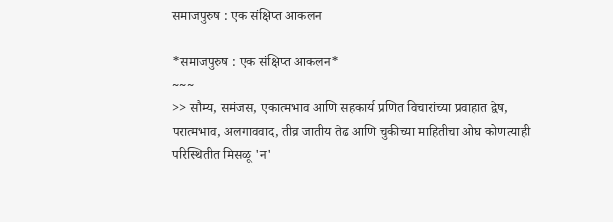समाजपुरुष : एक संक्षिप्त आकलन

*समाजपुरुष : एक संक्षिप्त आकलन*
~~~
>> सौम्य, समंजस, एकात्मभाव आणि सहकार्य प्रणित विचारांच्या प्रवाहात द्वेष, परात्मभाव, अलगाववाद, तीव्र जातीय तेढ आणि चुकीच्या माहितीचा ओघ कोणत्याही परिस्थितीत मिसळू 'न'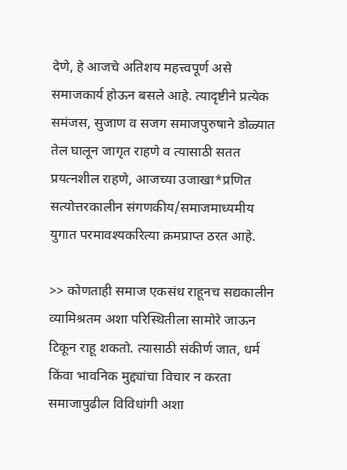देणे, हे आजचे अतिशय महत्त्वपूर्ण असे समाजकार्य होऊन बसले आहे. त्यादृष्टीने प्रत्येक समंजस, सुजाण व सजग समाजपुरुषाने डोळ्यात तेल घालून जागृत राहणे व त्यासाठी सतत प्रयत्नशील राहणे, आजच्या उजाखा*प्रणित सत्योत्तरकालीन संगणकीय/समाजमाध्यमीय युगात परमावश्यकरित्या क्रमप्राप्त ठरत आहे.

>> कोणताही समाज एकसंध राहूनच सद्यकालीन व्यामिश्रतम अशा परिस्थितीला सामोरे जाऊन टिकून राहू शकतो. त्यासाठी संकीर्ण जात, धर्म किंवा भावनिक मुद्द्यांचा विचार न करता समाजापुढील विविधांगी अशा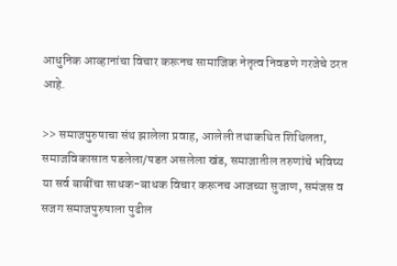आधुनिक आव्हानांचा विचार करूनच सामाजिक नेतृत्व निवडणे गरजेचे ठरत आहे.

>> समाजपुरुषाचा संथ झालेला प्रवाह, आलेली तथाकथित शिथिलता, समाजविकासात पडलेला/पडत असलेला खंड, समाजातील तरुणांचे भविष्य या सर्व बाबींचा साधक-बाधक विचार करूनच आजच्या सुजाण, समंजस व सजग समाजपुरुषाला पुढील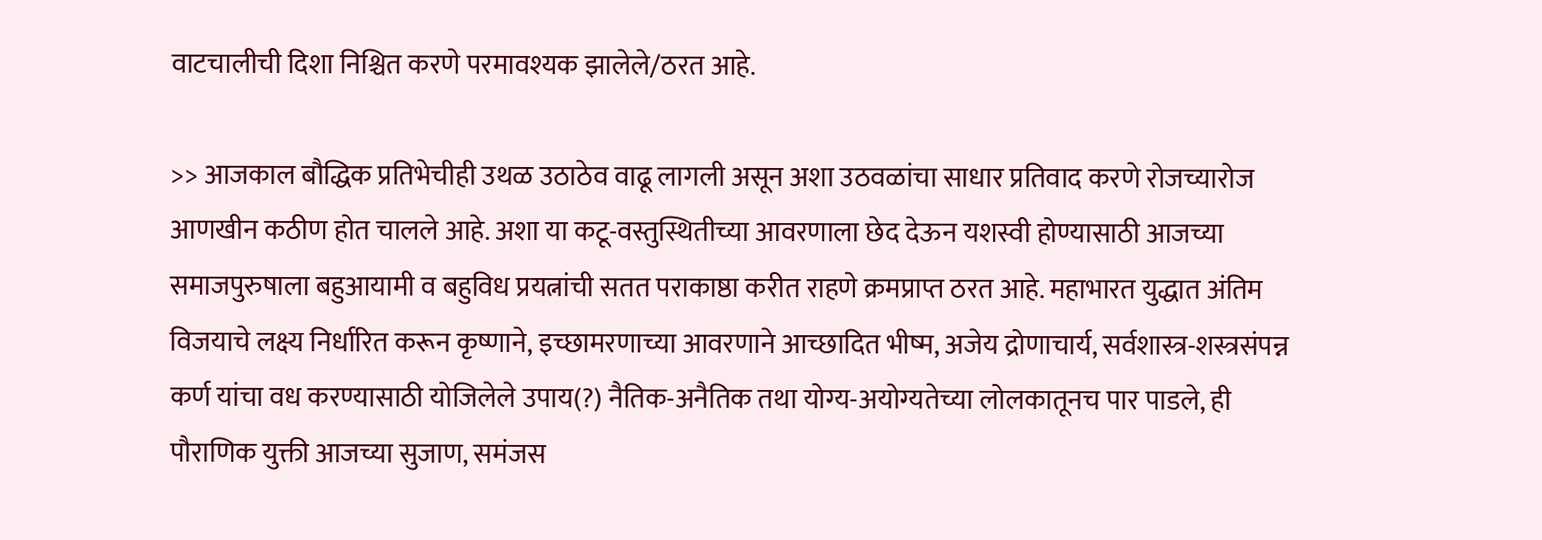वाटचालीची दिशा निश्चित करणे परमावश्यक झालेले/ठरत आहे.

>> आजकाल बौद्धिक प्रतिभेचीही उथळ उठाठेव वाढू लागली असून अशा उठवळांचा साधार प्रतिवाद करणे रोजच्यारोज आणखीन कठीण होत चालले आहे. अशा या कटू-वस्तुस्थितीच्या आवरणाला छेद देऊन यशस्वी होण्यासाठी आजच्या समाजपुरुषाला बहुआयामी व बहुविध प्रयत्नांची सतत पराकाष्ठा करीत राहणे क्रमप्राप्त ठरत आहे. महाभारत युद्धात अंतिम विजयाचे लक्ष्य निर्धारित करून कृष्णाने, इच्छामरणाच्या आवरणाने आच्छादित भीष्म, अजेय द्रोणाचार्य, सर्वशास्त्र-शस्त्रसंपन्न कर्ण यांचा वध करण्यासाठी योजिलेले उपाय(?) नैतिक-अनैतिक तथा योग्य-अयोग्यतेच्या लोलकातूनच पार पाडले, ही पौराणिक युक्ती आजच्या सुजाण, समंजस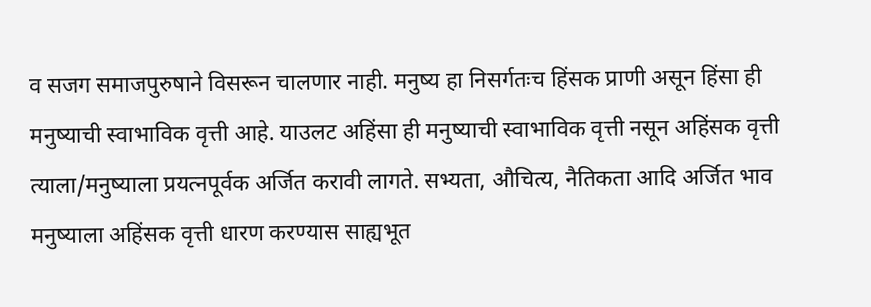व सजग समाजपुरुषाने विसरून चालणार नाही. मनुष्य हा निसर्गतःच हिंसक प्राणी असून हिंसा ही मनुष्याची स्वाभाविक वृत्ती आहे. याउलट अहिंसा ही मनुष्याची स्वाभाविक वृत्ती नसून अहिंसक वृत्ती त्याला/मनुष्याला प्रयत्नपूर्वक अर्जित करावी लागते. सभ्यता, औचित्य, नैतिकता आदि अर्जित भाव मनुष्याला अहिंसक वृत्ती धारण करण्यास साह्यभूत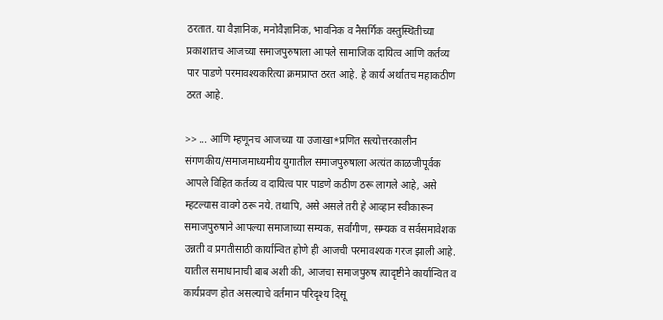ठरतात. या वैज्ञानिक, मनोवैज्ञानिक, भावनिक व नैसर्गिक वस्तुस्थितीच्या प्रकाशातच आजच्या समाजपुरुषाला आपले सामाजिक दायित्व आणि कर्तव्य पार पाडणे परमावश्यकरित्या क्रमप्राप्त ठरत आहे. हे कार्य अर्थातच महाकठीण ठरत आहे.

>> ... आणि म्हणूनच आजच्या या उजाखा*प्रणित सत्योत्तरकालीन संगणकीय/समाजमाध्यमीय युगातील समाजपुरुषाला अत्यंत काळजीपूर्वक आपले विहित कर्तव्य व दायित्व पार पाडणे कठीण ठरू लागले आहे, असे म्हटल्यास वावगे ठरू नये. तथापि, असे असले तरी हे आव्हान स्वीकारून समाजपुरुषाने आपल्या समाजाच्या सम्यक, सर्वांगीण, सम्यक व सर्वसमावेशक उन्नती व प्रगतीसाठी कार्यान्वित होणे ही आजची परमावश्यक गरज झाली आहे. यातील समाधानाची बाब अशी की, आजचा समाजपुरुष त्यादृष्टीने कार्यान्वित व कार्यप्रवण होत असल्याचे वर्तमान परिदृश्य दिसू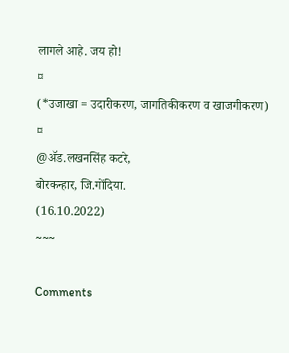लागले आहे. जय हो!
¤
(*उजाखा = उदारीकरण, जागतिकीकरण व खाजगीकरण)
¤
@ॲड.लखनसिंह कटरे,
बोरकन्हार, जि.गोंदिया.
(16.10.2022)
~~~

Comments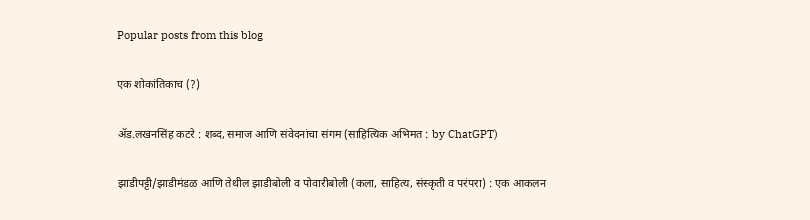Popular posts from this blog

एक शोकांतिकाच (?)

ॲड.लखनसिंह कटरे : शब्द, समाज आणि संवेदनांचा संगम (साहित्यिक अभिमत : by ChatGPT)

झाडीपट्टी/झाडीमंडळ आणि तेथील झाडीबोली व पोवारीबोली (कला, साहित्य, संस्कृती व परंपरा) : एक आकलन